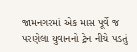જામનગરમાં એક માસ પૂર્વે જ પરણેલા યુવાનનો ટ્રેન નીચે પડતું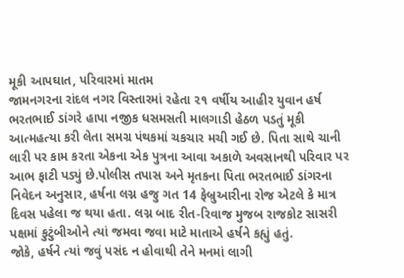મૂકી આપઘાત, પરિવારમાં માતમ
જામનગરના રાંદલ નગર વિસ્તારમાં રહેતા ૨૧ વર્ષીય આહીર યુવાન હર્ષ ભરતભાઈ ડાંગરે હાપા નજીક ધસમસતી માલગાડી હેઠળ પડતું મૂકી આત્મહત્યા કરી લેતા સમગ્ર પંથકમાં ચકચાર મચી ગઈ છે. પિતા સાથે ચાની લારી પર કામ કરતા એકના એક પુત્રના આવા અકાળે અવસાનથી પરિવાર પર આભ ફાટી પડ્યું છે.પોલીસ તપાસ અને મૃતકના પિતા ભરતભાઈ ડાંગરના નિવેદન અનુસાર, હર્ષના લગ્ન હજુ ગત 14 ફેબ્રુઆરીના રોજ એટલે કે માત્ર દિવસ પહેલા જ થયા હતા. લગ્ન બાદ રીત-રિવાજ મુજબ રાજકોટ સાસરી પક્ષમાં કુટુંબીઓને ત્યાં જમવા જવા માટે માતાએ હર્ષને કહ્યું હતું.
જોકે, હર્ષને ત્યાં જવું પસંદ ન હોવાથી તેને મનમાં લાગી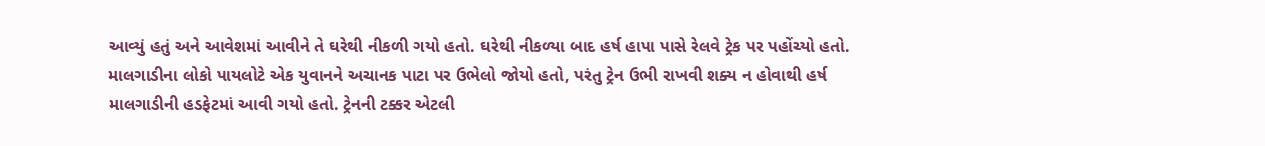આવ્યું હતું અને આવેશમાં આવીને તે ઘરેથી નીકળી ગયો હતો. ઘરેથી નીકળ્યા બાદ હર્ષ હાપા પાસે રેલવે ટ્રેક પર પહોંચ્યો હતો. માલગાડીના લોકો પાયલોટે એક યુવાનને અચાનક પાટા પર ઉભેલો જોયો હતો, પરંતુ ટ્રેન ઉભી રાખવી શક્ય ન હોવાથી હર્ષ માલગાડીની હડફેટમાં આવી ગયો હતો. ટ્રેનની ટક્કર એટલી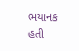ભયાનક હતી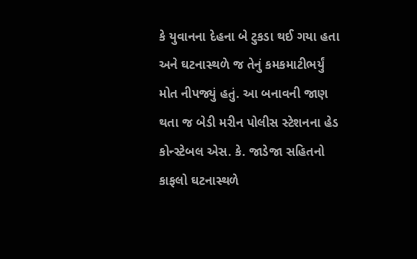કે યુવાનના દેહના બે ટુકડા થઈ ગયા હતા અને ઘટનાસ્થળે જ તેનું કમકમાટીભર્યું મોત નીપજ્યું હતું. આ બનાવની જાણ થતા જ બેડી મરીન પોલીસ સ્ટેશનના હેડ કોન્સ્ટેબલ એસ. કે. જાડેજા સહિતનો કાફલો ઘટનાસ્થળે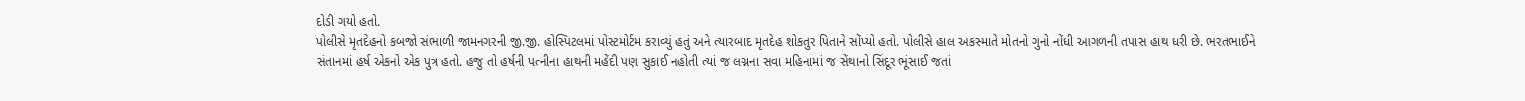દોડી ગયો હતો.
પોલીસે મૃતદેહનો કબજો સંભાળી જામનગરની જી.જી. હોસ્પિટલમાં પોસ્ટમોર્ટમ કરાવ્યું હતું અને ત્યારબાદ મૃતદેહ શોકતુર પિતાને સોંપ્યો હતો. પોલીસે હાલ અકસ્માતે મોતનો ગુનો નોંધી આગળની તપાસ હાથ ધરી છે. ભરતભાઈને સંતાનમાં હર્ષ એકનો એક પુત્ર હતો. હજુ તો હર્ષની પત્નીના હાથની મહેંદી પણ સુકાઈ નહોતી ત્યાં જ લગ્નના સવા મહિનામાં જ સેંથાનો સિંદૂર ભૂંસાઈ જતાં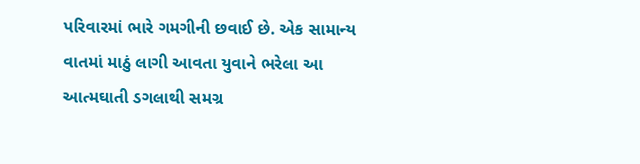પરિવારમાં ભારે ગમગીની છવાઈ છે. એક સામાન્ય વાતમાં માઠું લાગી આવતા યુવાને ભરેલા આ આત્મઘાતી ડગલાથી સમગ્ર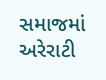સમાજમાં અરેરાટી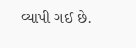વ્યાપી ગઈ છે.